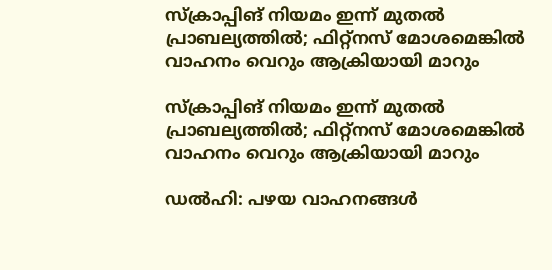സ്‌ക്രാപ്പിങ് നിയമം ഇന്ന് മുതല്‍ പ്രാബല്യത്തില്‍; ഫിറ്റ്‌നസ് മോശമെങ്കില്‍ വാഹനം വെറും ആക്രിയായി മാറും

സ്‌ക്രാപ്പിങ് നിയമം ഇന്ന് മുതല്‍ പ്രാബല്യത്തില്‍; ഫിറ്റ്‌നസ് മോശമെങ്കില്‍ വാഹനം വെറും ആക്രിയായി മാറും

ഡല്‍ഹി: പഴയ വാഹനങ്ങള്‍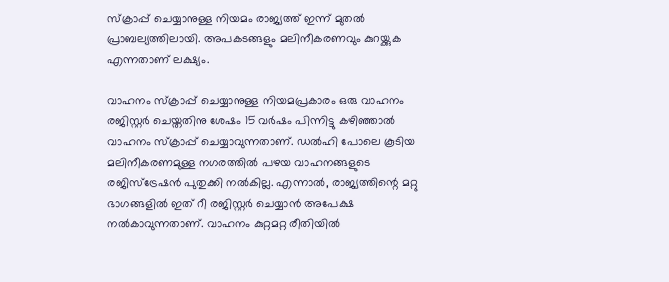സ്‌ക്രാപ്പ് ചെയ്യാനുള്ള നിയമം രാജ്യത്ത് ഇന്ന് മുതല്‍ പ്രാബല്യത്തിലായി. അപകടങ്ങളും മലിനീകരണവും കുറയ്ക്കുക എന്നതാണ് ലക്ഷ്യം.

വാഹനം സ്‌ക്രാപ്പ് ചെയ്യാനുള്ള നിയമപ്രകാരം ഒരു വാഹനം രജിസ്റ്റര്‍ ചെയ്തതിനു ശേഷം 15 വര്‍ഷം പിന്നിട്ടു കഴിഞ്ഞാല്‍ വാഹനം സ്‌ക്രാപ്പ് ചെയ്യാവുന്നതാണ്. ഡല്‍ഹി പോലെ കൂടിയ മലിനീകരണമുള്ള നഗരത്തില്‍ പഴയ വാഹനങ്ങളുടെ രജിസ്‌ട്രേഷന്‍ പുതുക്കി നല്‍കില്ല. എന്നാല്‍, രാജ്യത്തിന്റെ മറ്റു ഭാഗങ്ങളില്‍ ഇത് റീ രജിസ്റ്റര്‍ ചെയ്യാന്‍ അപേക്ഷ നല്‍കാവുന്നതാണ്. വാഹനം കുറ്റമറ്റ രീതിയില്‍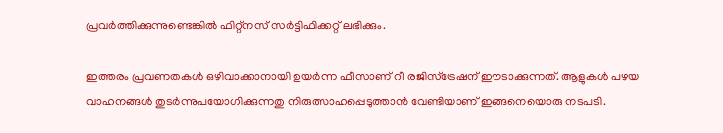പ്രവര്‍ത്തിക്കുന്നുണ്ടെങ്കില്‍ ഫിറ്റ്‌നസ് സര്‍ട്ടിഫിക്കറ്റ് ലഭിക്കും.

ഇത്തരം പ്രവണതകള്‍ ഒഴിവാക്കാനായി ഉയര്‍ന്ന ഫീസാണ് റീ രജിസ്‌ട്രേഷന് ഈടാക്കുന്നത്. ആളുകള്‍ പഴയ വാഹനങ്ങള്‍ തുടര്‍ന്നുപയോഗിക്കുന്നതു നിരുത്സാഹപ്പെടുത്താന്‍ വേണ്ടിയാണ് ഇങ്ങനെയൊരു നടപടി.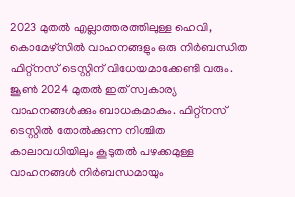2023 മുതല്‍ എല്ലാത്തരത്തിലുള്ള ഹെവി, കൊമേഴ്‌സില്‍ വാഹനങ്ങളും ഒരു നിര്‍ബന്ധിത ഫിറ്റ്‌നസ് ടെസ്റ്റിന് വിധേയമാക്കേണ്ടി വരും. ജൂണ്‍ 2024 മുതല്‍ ഇത് സ്വകാര്യ വാഹനങ്ങള്‍ക്കും ബാധകമാകും. ഫിറ്റ്‌നസ് ടെസ്റ്റില്‍ തോല്‍ക്കുന്ന നിശ്ചിത കാലാവധിയിലും കൂടുതല്‍ പഴക്കമുള്ള വാഹനങ്ങള്‍ നിര്‍ബന്ധമായും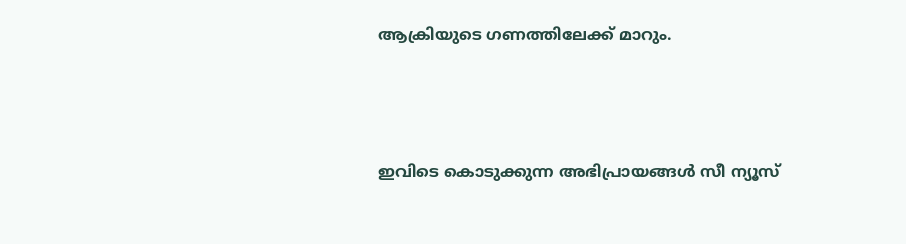ആക്രിയുടെ ഗണത്തിലേക്ക് മാറും.



ഇവിടെ കൊടുക്കുന്ന അഭിപ്രായങ്ങള്‍ സീ ന്യൂസ്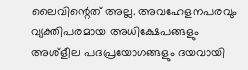ലൈവിന്റെത് അല്ല. അവഹേളനപരവും വ്യക്തിപരമായ അധിക്ഷേപങ്ങളും അശ്‌ളീല പദപ്രയോഗങ്ങളും ദയവായി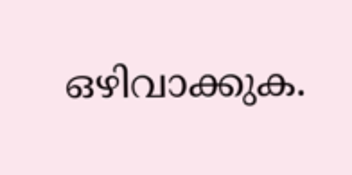ഒഴിവാക്കുക.